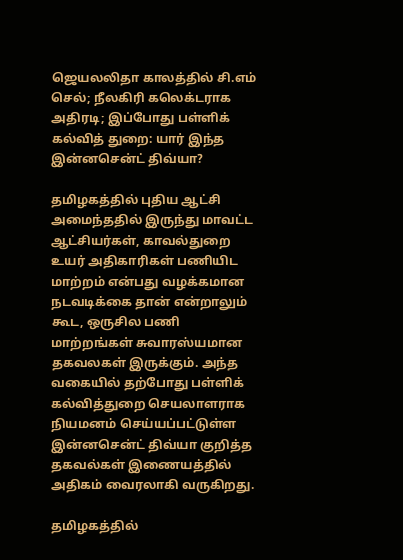ஜெயலலிதா காலத்தில் சி.எம் செல்; நீலகிரி கலெக்டராக அதிரடி; இப்போது பள்ளிக் கல்வித் துறை: யார் இந்த இன்னசென்ட் திவ்யா?

தமிழகத்தில் புதிய ஆட்சி அமைந்ததில் இருந்து மாவட்ட ஆட்சியர்கள், காவல்துறை உயர் அதிகாரிகள் பணியிட மாற்றம் என்பது வழக்கமான நடவடிக்கை தான் என்றாலும் கூட, ஒருசில பணி மாற்றங்கள் சுவாரஸ்யமான தகவலகள் இருக்கும். அந்த வகையில் தற்போது பள்ளிக் கல்வித்துறை செயலாளராக நியமனம் செய்யப்பட்டுள்ள இன்னசென்ட் திவ்யா குறித்த தகவல்கள் இணையத்தில் அதிகம் வைரலாகி வருகிறது.

தமிழகத்தில்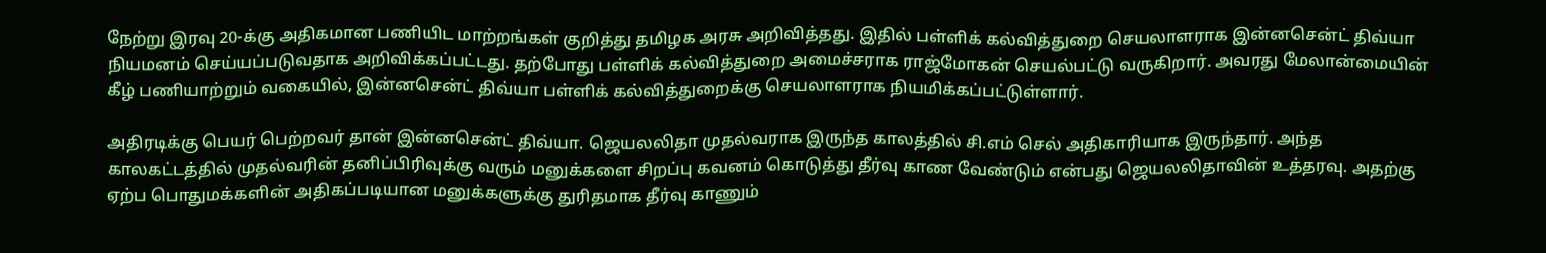நேற்று இரவு 20-க்கு அதிகமான பணியிட மாற்றங்கள் குறித்து தமிழக அரசு அறிவித்தது. இதில் பள்ளிக் கல்வித்துறை செயலாளராக இன்னசென்ட் திவ்யா நியமனம் செய்யப்படுவதாக அறிவிக்கப்பட்டது. தற்போது பள்ளிக் கல்வித்துறை அமைச்சராக ராஜ்மோகன் செயல்பட்டு வருகிறார். அவரது மேலான்மையின் கீழ் பணியாற்றும் வகையில், இன்னசென்ட் திவ்யா பள்ளிக் கல்வித்துறைக்கு செயலாளராக நியமிக்கப்பட்டுள்ளார்.

அதிரடிக்கு பெயர் பெற்றவர் தான் இன்னசென்ட் திவ்யா. ஜெயலலிதா முதல்வராக இருந்த காலத்தில் சி.எம் செல் அதிகாரியாக இருந்தார். அந்த காலகட்டத்தில் முதல்வரின் தனிப்பிரிவுக்கு வரும் மனுக்களை சிறப்பு கவனம் கொடுத்து தீர்வு காண வேண்டும் என்பது ஜெயலலிதாவின் உத்தரவு. அதற்கு ஏற்ப பொதுமக்களின் அதிகப்படியான மனுக்களுக்கு துரிதமாக தீர்வு காணும்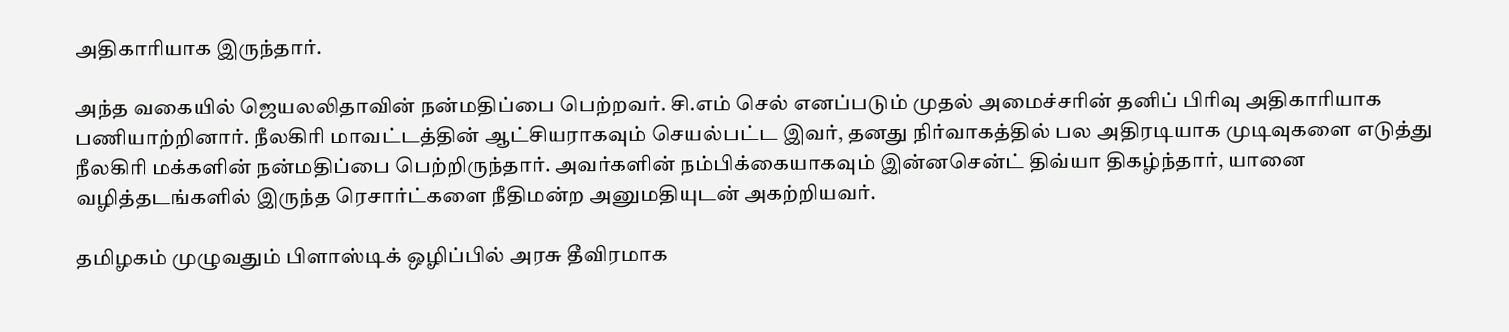அதிகாரியாக இருந்தார்.

அந்த வகையில் ஜெயலலிதாவின் நன்மதிப்பை பெற்றவர். சி.எம் செல் எனப்படும் முதல் அமைச்சரின் தனிப் பிரிவு அதிகாரியாக பணியாற்றினார். நீலகிரி மாவட்டத்தின் ஆட்சியராகவும் செயல்பட்ட இவர், தனது நிர்வாகத்தில் பல அதிரடியாக முடிவுகளை எடுத்து நீலகிரி மக்களின் நன்மதிப்பை பெற்றிருந்தார். அவர்களின் நம்பிக்கையாகவும் இன்னசென்ட் திவ்யா திகழ்ந்தார், யானை வழித்தடங்களில் இருந்த ரெசார்ட்களை நீதிமன்ற அனுமதியுடன் அகற்றியவர்.

தமிழகம் முழுவதும் பிளாஸ்டிக் ஒழிப்பில் அரசு தீவிரமாக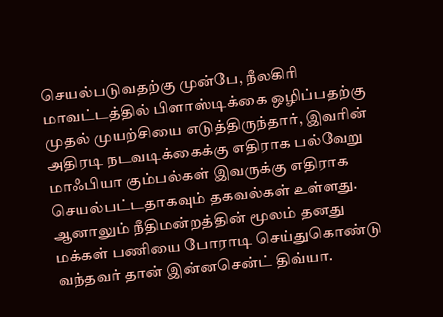செயல்படுவதற்கு முன்பே, நீலகிரி மாவட்டத்தில் பிளாஸ்டிக்கை ஒழிப்பதற்கு முதல் முயற்சியை எடுத்திருந்தார், இவரின் அதிரடி நடவடிக்கைக்கு எதிராக பல்வேறு மாஃபியா கும்பல்கள் இவருக்கு எதிராக செயல்பட்டதாகவும் தகவல்கள் உள்ளது. ஆனாலும் நீதிமன்றத்தின் மூலம் தனது மக்கள் பணியை போராடி செய்துகொண்டு வந்தவர் தான் இன்னசென்ட் திவ்யா.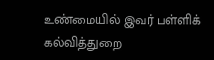உண்மையில் இவர் பள்ளிக் கல்வித்துறை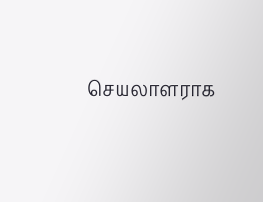செயலாளராக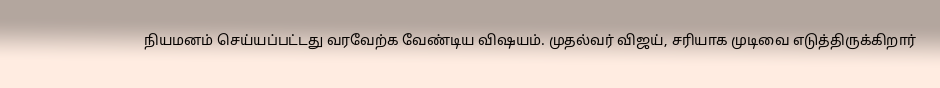நியமனம் செய்யப்பட்டது வரவேற்க வேண்டிய விஷயம். முதல்வர் விஜய், சரியாக முடிவை எடுத்திருக்கிறார்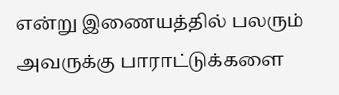என்று இணையத்தில் பலரும் அவருக்கு பாராட்டுக்களை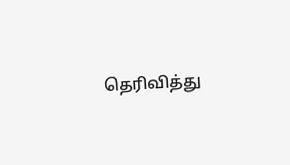தெரிவித்து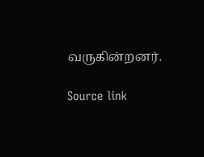வருகின்றனர்.

Source link